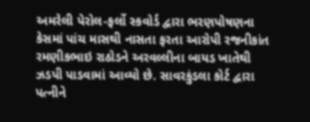અમરેલી પેરોલ-ફર્લો સ્કવોર્ડ દ્વારા ભરણપોષણના કેસમાં પાંચ માસથી નાસતા ફરતા આરોપી રજનીકાંત રમણીકભાઇ રાઠોડને અરવલ્લીના બાયડ ખાતેથી ઝડપી પાડવામાં આવ્યો છે. સાવરકુંડલા કોર્ટ દ્વારા પત્નીને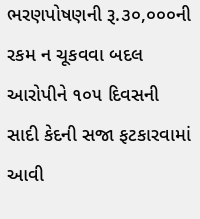ભરણપોષણની રૂ.૩૦,૦૦૦ની રકમ ન ચૂકવવા બદલ આરોપીને ૧૦૫ દિવસની સાદી કેદની સજા ફટકારવામાં આવી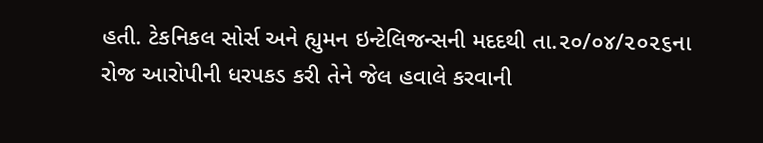હતી. ટેકનિકલ સોર્સ અને હ્યુમન ઇન્ટેલિજન્સની મદદથી તા.૨૦/૦૪/૨૦૨૬ના રોજ આરોપીની ધરપકડ કરી તેને જેલ હવાલે કરવાની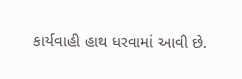કાર્યવાહી હાથ ધરવામાં આવી છે.